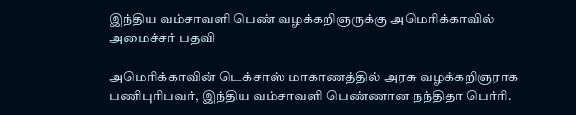இந்திய வம்சாவளி பெண் வழக்கறிஞருக்கு அமெரிக்காவில் அமைச்சர் பதவி

அமெரிக்காவின் டெக்சாஸ் மாகாணத்தில் அரசு வழக்கறிஞராக பணிபுரிபவர், இந்திய வம்சாவளி பெண்ணான நந்திதா பெர்ரி.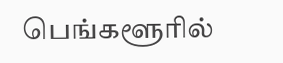பெங்களூரில்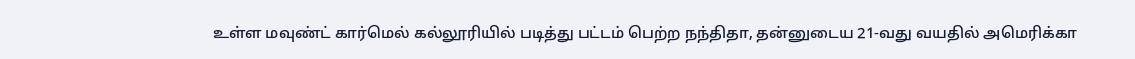உள்ள மவுண்ட் கார்மெல் கல்லூரியில் படித்து பட்டம் பெற்ற நந்திதா, தன்னுடைய 21-வது வயதில் அமெரிக்கா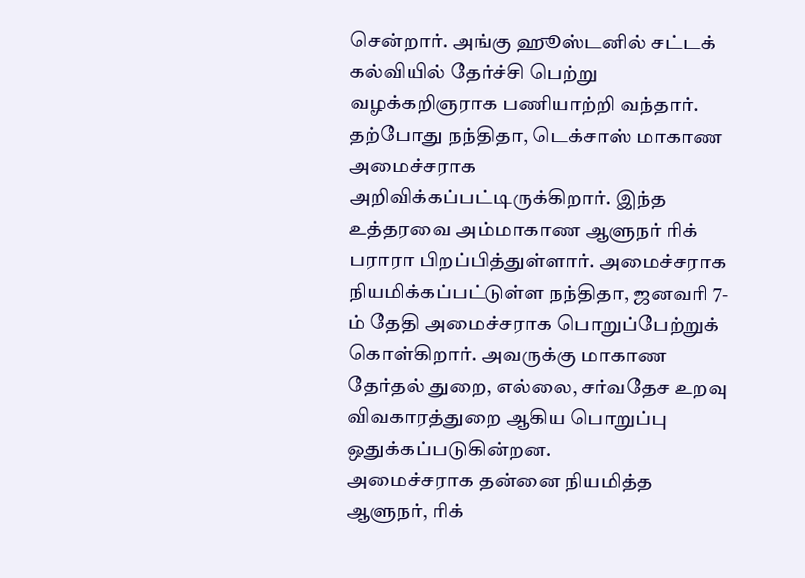சென்றார். அங்கு ஹூஸ்டனில் சட்டக் கல்வியில் தேர்ச்சி பெற்று வழக்கறிஞராக பணியாற்றி வந்தார்.
தற்போது நந்திதா, டெக்சாஸ் மாகாண அமைச்சராக அறிவிக்கப்பட்டிருக்கிறார். இந்த உத்தரவை அம்மாகாண ஆளுநர் ரிக் பராரா பிறப்பித்துள்ளார். அமைச்சராக நியமிக்கப்பட்டுள்ள நந்திதா, ஜனவரி 7-ம் தேதி அமைச்சராக பொறுப்பேற்றுக் கொள்கிறார். அவருக்கு மாகாண தேர்தல் துறை, எல்லை, சர்வதேச உறவு விவகாரத்துறை ஆகிய பொறுப்பு ஒதுக்கப்படுகின்றன.
அமைச்சராக தன்னை நியமித்த ஆளுநர், ரிக்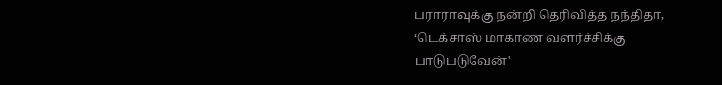பராராவுக்கு நன்றி தெரிவித்த நந்திதா, ‘டெக்சாஸ் மாகாண வளர்ச்சிக்கு பாடுபடுவேன்'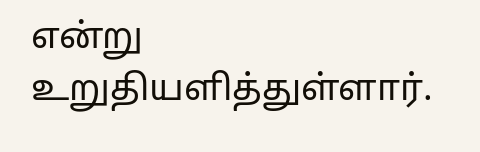என்று உறுதியளித்துள்ளார்.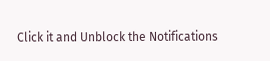Click it and Unblock the Notifications